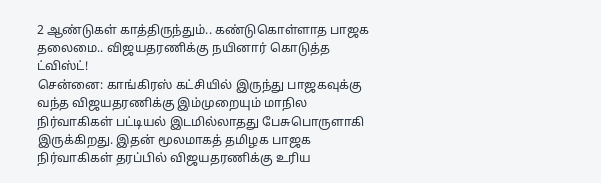2 ஆண்டுகள் காத்திருந்தும்.. கண்டுகொள்ளாத பாஜக தலைமை.. விஜயதரணிக்கு நயினார் கொடுத்த ட்விஸ்ட்!
சென்னை: காங்கிரஸ் கட்சியில் இருந்து பாஜகவுக்கு வந்த விஜயதரணிக்கு இம்முறையும் மாநில நிர்வாகிகள் பட்டியல் இடமில்லாதது பேசுபொருளாகி இருக்கிறது. இதன் மூலமாகத் தமிழக பாஜக நிர்வாகிகள் தரப்பில் விஜயதரணிக்கு உரிய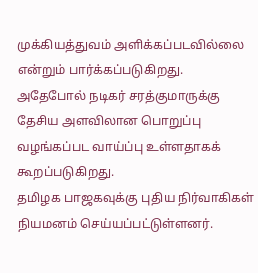முக்கியத்துவம் அளிக்கப்படவில்லை என்றும் பார்க்கப்படுகிறது. அதேபோல் நடிகர் சரத்குமாருக்கு தேசிய அளவிலான பொறுப்பு வழங்கப்பட வாய்ப்பு உள்ளதாகக் கூறப்படுகிறது.
தமிழக பாஜகவுக்கு புதிய நிர்வாகிகள் நியமனம் செய்யப்பட்டுள்ளனர்.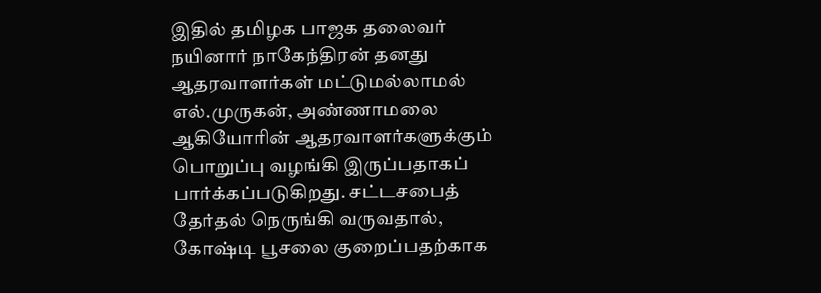இதில் தமிழக பாஜக தலைவர் நயினார் நாகேந்திரன் தனது ஆதரவாளர்கள் மட்டுமல்லாமல் எல்.முருகன், அண்ணாமலை ஆகியோரின் ஆதரவாளர்களுக்கும் பொறுப்பு வழங்கி இருப்பதாகப் பார்க்கப்படுகிறது. சட்டசபைத் தேர்தல் நெருங்கி வருவதால், கோஷ்டி பூசலை குறைப்பதற்காக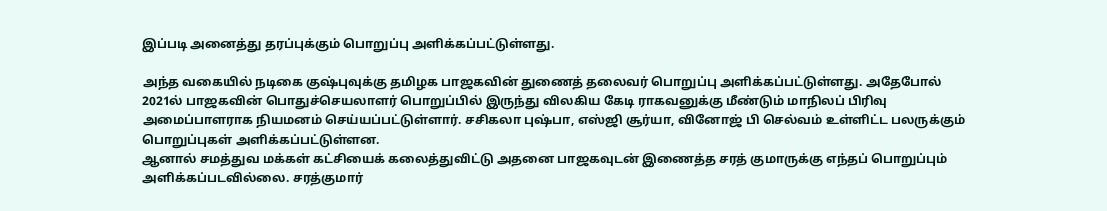இப்படி அனைத்து தரப்புக்கும் பொறுப்பு அளிக்கப்பட்டுள்ளது.

அந்த வகையில் நடிகை குஷ்புவுக்கு தமிழக பாஜகவின் துணைத் தலைவர் பொறுப்பு அளிக்கப்பட்டுள்ளது. அதேபோல் 2021ல் பாஜகவின் பொதுச்செயலாளர் பொறுப்பில் இருந்து விலகிய கேடி ராகவனுக்கு மீண்டும் மாநிலப் பிரிவு அமைப்பாளராக நியமனம் செய்யப்பட்டுள்ளார். சசிகலா புஷ்பா, எஸ்ஜி சூர்யா, வினோஜ் பி செல்வம் உள்ளிட்ட பலருக்கும் பொறுப்புகள் அளிக்கப்பட்டுள்ளன.
ஆனால் சமத்துவ மக்கள் கட்சியைக் கலைத்துவிட்டு அதனை பாஜகவுடன் இணைத்த சரத் குமாருக்கு எந்தப் பொறுப்பும் அளிக்கப்படவில்லை. சரத்குமார்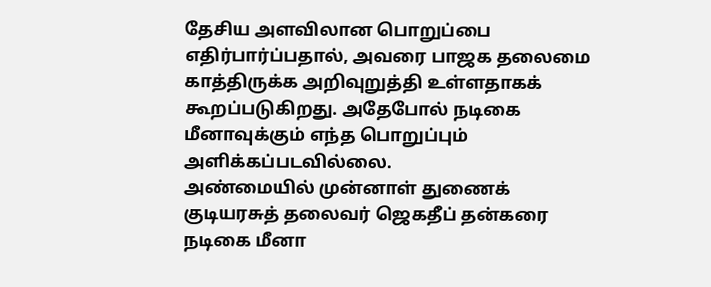தேசிய அளவிலான பொறுப்பை எதிர்பார்ப்பதால், அவரை பாஜக தலைமை காத்திருக்க அறிவுறுத்தி உள்ளதாகக் கூறப்படுகிறது. அதேபோல் நடிகை மீனாவுக்கும் எந்த பொறுப்பும் அளிக்கப்படவில்லை.
அண்மையில் முன்னாள் துணைக் குடியரசுத் தலைவர் ஜெகதீப் தன்கரை நடிகை மீனா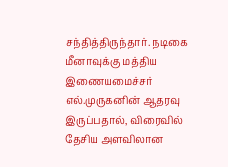சந்தித்திருந்தார். நடிகை மீனாவுக்கு மத்திய இணையமைச்சர் எல்.முருகனின் ஆதரவு இருப்பதால், விரைவில் தேசிய அளவிலான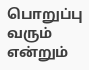பொறுப்பு வரும் என்றும்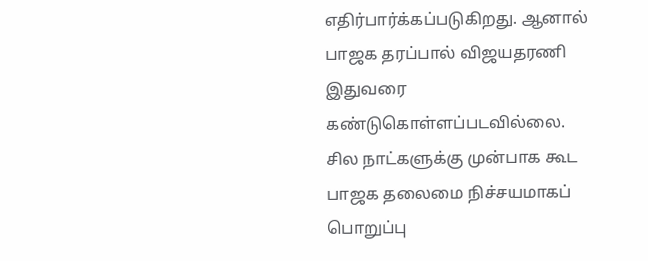எதிர்பார்க்கப்படுகிறது. ஆனால் பாஜக தரப்பால் விஜயதரணி இதுவரை கண்டுகொள்ளப்படவில்லை.
சில நாட்களுக்கு முன்பாக கூட பாஜக தலைமை நிச்சயமாகப் பொறுப்பு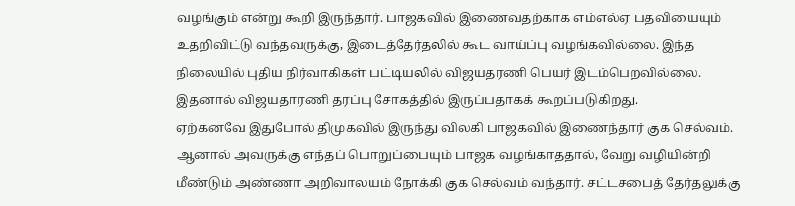வழங்கும் என்று கூறி இருந்தார். பாஜகவில் இணைவதற்காக எம்எல்ஏ பதவியையும் உதறிவிட்டு வந்தவருக்கு, இடைத்தேர்தலில் கூட வாய்ப்பு வழங்கவில்லை. இந்த நிலையில் புதிய நிர்வாகிகள் பட்டியலில் விஜயதரணி பெயர் இடம்பெறவில்லை. இதனால் விஜயதாரணி தரப்பு சோகத்தில் இருப்பதாகக் கூறப்படுகிறது.
ஏற்கனவே இதுபோல் திமுகவில் இருந்து விலகி பாஜகவில் இணைந்தார் குக செல்வம். ஆனால் அவருக்கு எந்தப் பொறுப்பையும் பாஜக வழங்காததால், வேறு வழியின்றி மீண்டும் அண்ணா அறிவாலயம் நோக்கி குக செல்வம் வந்தார். சட்டசபைத் தேர்தலுக்கு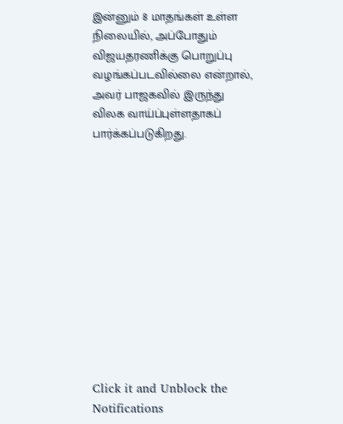இன்னும் 8 மாதங்கள் உள்ள நிலையில், அப்போதும் விஜயதரணிக்கு பொறுப்பு வழங்கப்படவில்லை என்றால், அவர் பாஜகவில் இருந்து விலக வாய்ப்புள்ளதாகப் பார்க்கப்படுகிறது.












Click it and Unblock the Notifications